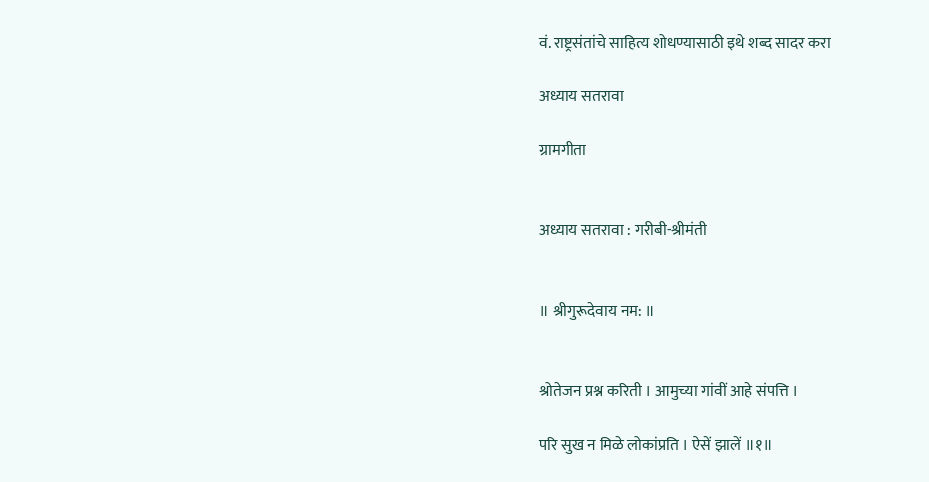वं. राष्ट्रसंतांचे साहित्य शोधण्यासाठी इथे शब्द सादर करा

अध्याय सतरावा

ग्रामगीता


अध्याय सतरावा : गरीबी-श्रीमंती


॥ श्रीगुरूदेवाय नम: ॥


श्रोतेजन प्रश्न करिती । आमुच्या गांवीं आहे संपत्ति ।

परि सुख न मिळे लोकांप्रति । ऐसें झालें ॥१॥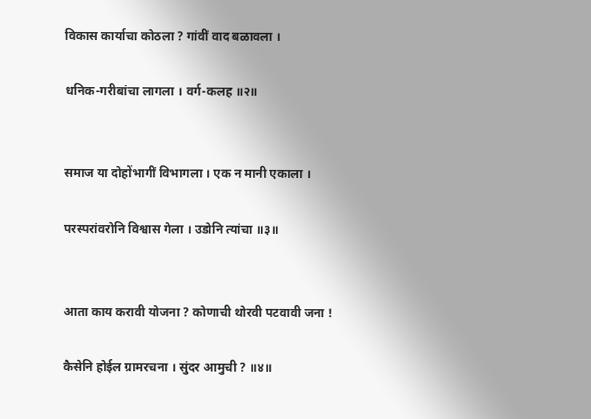विकास कार्याचा कोठला ? गांवीं वाद बळावला ।

धनिक-गरीबांचा लागला । वर्ग-कलह ॥२॥


समाज या दोहोंभागीं विभागला । एक न मानी एकाला ।

परस्परांवरोनि विश्वास गेला । उडोनि त्यांचा ॥३॥


आता काय करावी योजना ? कोणाची थोरवी पटवावी जना !

कैसेनि होईल ग्रामरचना । सुंदर आमुची ? ॥४॥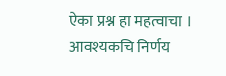ऐका प्रश्न हा महत्वाचा । आवश्यकचि निर्णय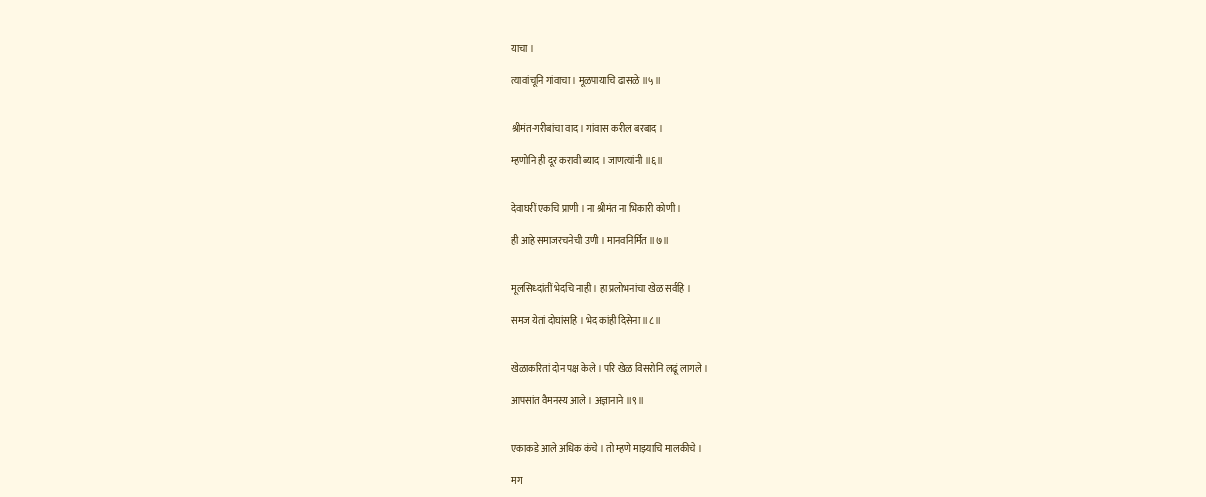याचा ।

त्यावांचूनि गांवाचा । मूळपायाचि ढासळे ॥५॥


श्रीमंत-गरीबांचा वाद । गांवास करील बरबाद ।

म्हणोनि ही दूर करावी ब्याद । जाणत्यांनी ॥६॥


देवाघरीं एकचि प्राणी । ना श्रीमंत ना भिकारी कोणी ।

ही आहे समाजरचनेची उणी । मानवनिर्मित ॥७॥


मूलसिध्दांतीं भेदचि नाही । हा प्रलोभनांचा खेळ सर्वहि ।

समज येतां दोघांसहि । भेद कांही दिसेना ॥८॥


खेळाकरितां दोन पक्ष केले । परि खेळ विसरोनि लढूं लागले ।

आपसांत वैमनस्य आले । अज्ञानाने ॥९॥


एकाकडे आले अधिक कंचे । तो म्हणे माझ्याचि मालकीचे ।

मग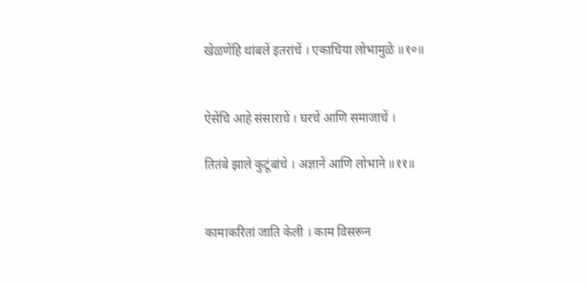खेळणेंहि थांबलें इतरांचें । एकाचिया लोभामुळे ॥१०॥


ऐसेंचि आहे संसाराचें । घरचें आणि समाजाचें ।

तितंबे झाले कुटूंबांचे । अज्ञानें आणि लोभाने ॥११॥


कामाकरितां जाति केली । काम विसरून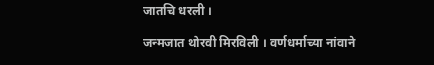जातचि धरली ।

जन्मजात थोरवी मिरविली । वर्णधर्माच्या नांवाने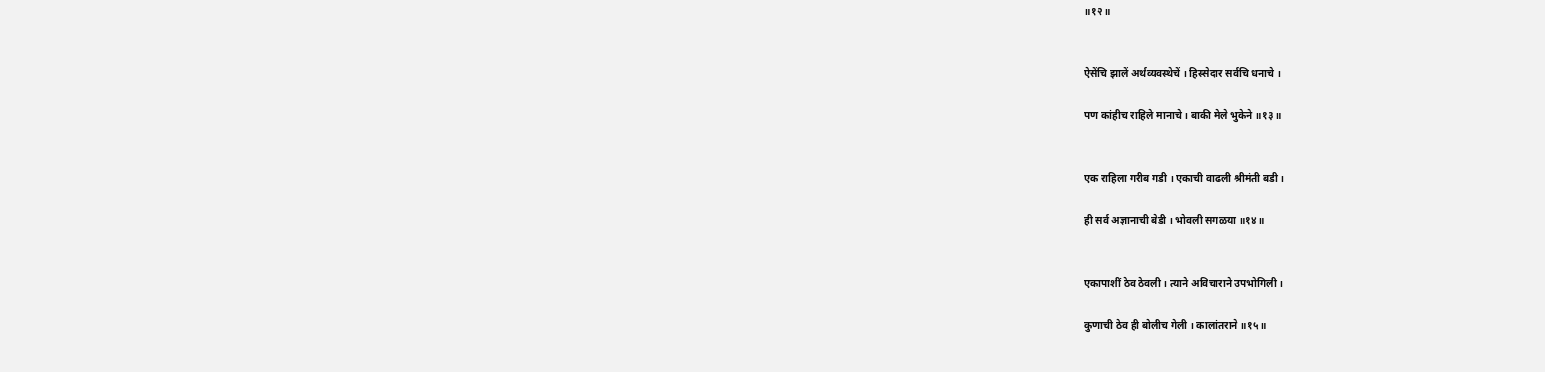॥१२॥


ऐसेंचि झालें अर्थव्यवस्थेचें । हिस्सेदार सर्वचि धनाचे ।

पण कांहीच राहिले मानाचे । बाकी मेले भुकेने ॥१३॥


एक राहिला गरीब गडी । एकाची वाढली श्रीमंती बडी ।

ही सर्व अज्ञानाची बेडी । भोवली सगळया ॥१४॥


एकापाशीं ठेव ठेवली । त्याने अविचाराने उपभोगिली ।

कुणाची ठेव ही बोलीच गेली । कालांतराने ॥१५॥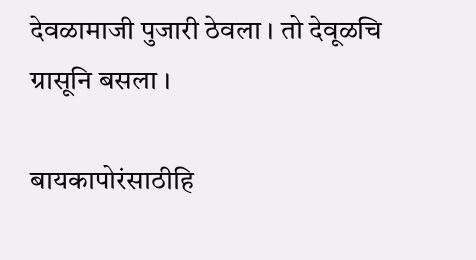देवळामाजी पुजारी ठेवला । तो देवूळचि ग्रासूनि बसला ।

बायकापोरंसाठीहि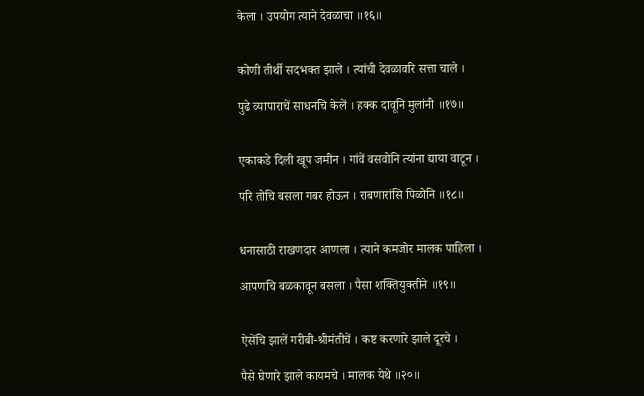केला । उपयोग त्याने देवळाचा ॥१६॥


कोणी तीर्थी सदभक्त झाले । त्यांची देवळावरि सत्ता चाले ।

पुढे व्यापाराचें साधनचि केलें । हक्क दावूनि मुलांनी ॥१७॥


एकाकडे दिली खूप जमीन । गांवें वसवोनि त्यांना द्याया वाटून ।

परि तोचि बसला गबर होऊन । राबणारांसि पिळोनि ॥१८॥


धनासाठी राखणदार आणला । त्याने कमजोर मालक पाहिला ।

आपणचि बळकावून बसला । पैसा शक्तियुक्तीने ॥१९॥


ऐसेंचि झालें गरीबी-श्रीमंतीचें । कष्ट करणारे झाले दूरचे ।

पैसे घेणारे झाले कायमचे । मालक येथे ॥२०॥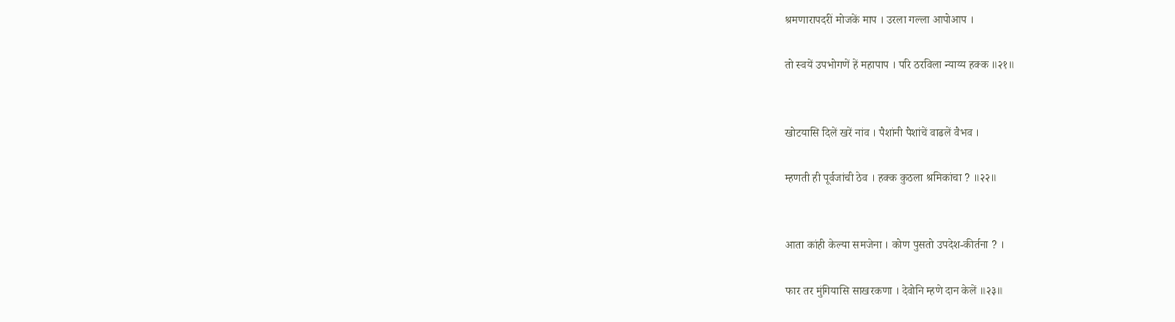श्रमणारापदरीं मोजकें माप । उरला गल्ला आपोआप ।

तो स्वयें उपभोगणें हें महापाप । परि ठरविला न्याय्य हक्क ॥२१॥


खोटयासि दिलें खरें नांव । पैशांनी पैशांचें वाढलें वैभव ।

म्हणती ही पूर्वजांची ठेव । हक्क कुठला श्रमिकांचा ? ॥२२॥


आता कांही केल्या समजेना । कोण पुसतो उपदेश-कीर्तना ? ।

फार तर मुंगियासि साखरकणा । देवोनि म्हणे दान केलें ॥२३॥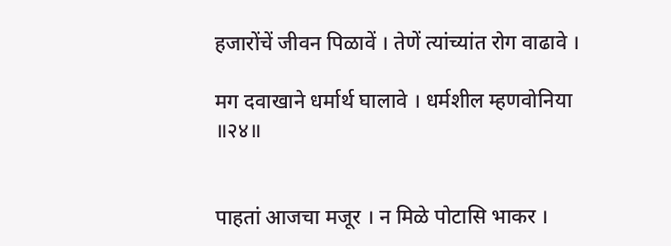हजारोंचें जीवन पिळावें । तेणें त्यांच्यांत रोग वाढावे ।

मग दवाखाने धर्मार्थ घालावे । धर्मशील म्हणवोनिया ॥२४॥


पाहतां आजचा मजूर । न मिळे पोटासि भाकर ।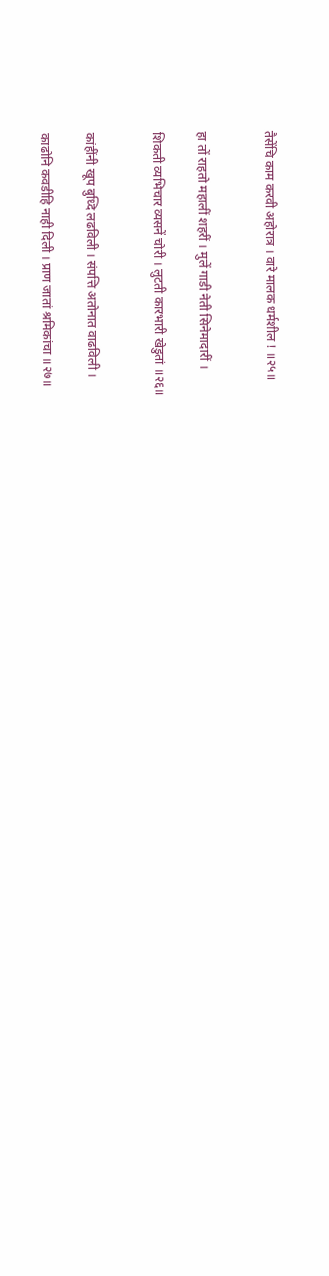तैसेंचि काम करवी अहोरात्र । वारे मालक धर्मशील ! ॥२५॥


हा तों राहतो महालीं शहरीं । मुलें गाडी नेती सिनेमादारीं ।

शिकती व्यभिचार व्यसनें चोरी । लुटती कारभारी खेडुतां ॥२६॥


कांहींनी खूप बुध्दि लढविली । संपत्ति अतोनात वाढविली ।

काढोनि कवडीहि नाही दिली । प्राण जातां श्रमिकांचा ॥२७॥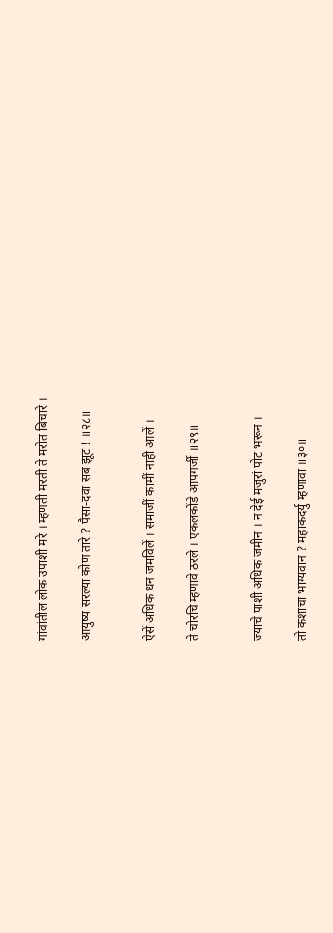गांवांतील लोक उपाशी मरे । म्हणती मरती ते मरोत बिचारे ।

आयुष्य सरल्या कोण तारे ? पैसा-दवा सब झूट ! ॥२८॥


ऐसें अधिक धन जमविलें । समाजीं कामीं नाही आलें ।

ते चोरचि म्हणावे ठरले । एकलकोंडे आपगर्जी ॥२९॥


ज्याचे पाशी अधिक जमीन । न देई मजुरां पोट भरून ।

तो कशाचा भाग्यवान ? महाकदर्यु म्हणावा ॥३०॥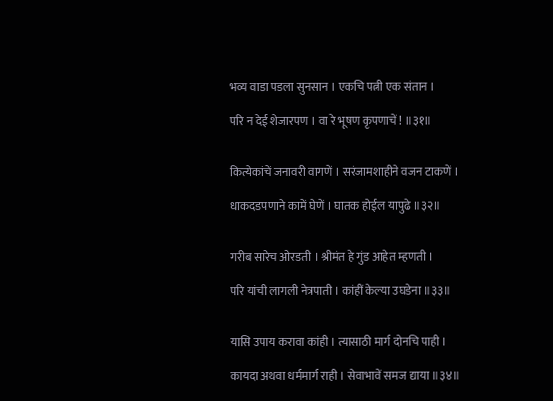भव्य वाडा पडला सुनसान । एकचि पत्नी एक संतान ।

परि न देई शेजारपण । वा रे भूषण कृपणाचें ! ॥३१॥


कित्येकांचें जनावरी वागणें । सरंजामशाहीने वजन टाकणें ।

धाकदडपणाने कामें घेणें । घातक होईल यापुढे ॥३२॥


गरीब सारेच ओरडती । श्रीमंत हे गुंड आहेत म्हणती ।

परि यांची लागली नेत्रपाती । कांहीं केल्या उघडेना ॥३३॥


यासि उपाय करावा कांही । त्यासाठी मार्ग दोनचि पाही ।

कायदा अथवा धर्ममार्ग राही । सेवाभावें समज द्याया ॥३४॥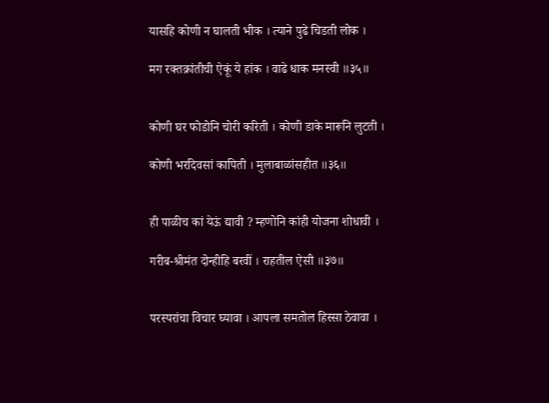यासहि कोणी न घालती भीक । त्याने पुढे चिडती लोक ।

मग रक्तक्रांतीची ऐकूं ये हांक । वाढे धाक मनस्वी ॥३५॥


कोणी घर फोडोनि चोरी करिती । कोणी डाके मारूनि लुटती ।

कोणी भरदिवसां कापिती । मुलाबाळांसहीत ॥३६॥


ही पाळीच कां येऊं द्यावी ? म्हणोनि कांही योजना शोधावी ।

गरीब-श्रीमंत दोन्हीहि बरवीं । राहतील ऐसी ॥३७॥


परस्परांचा विचार घ्यावा । आपला समतोल हिस्सा ठेवावा ।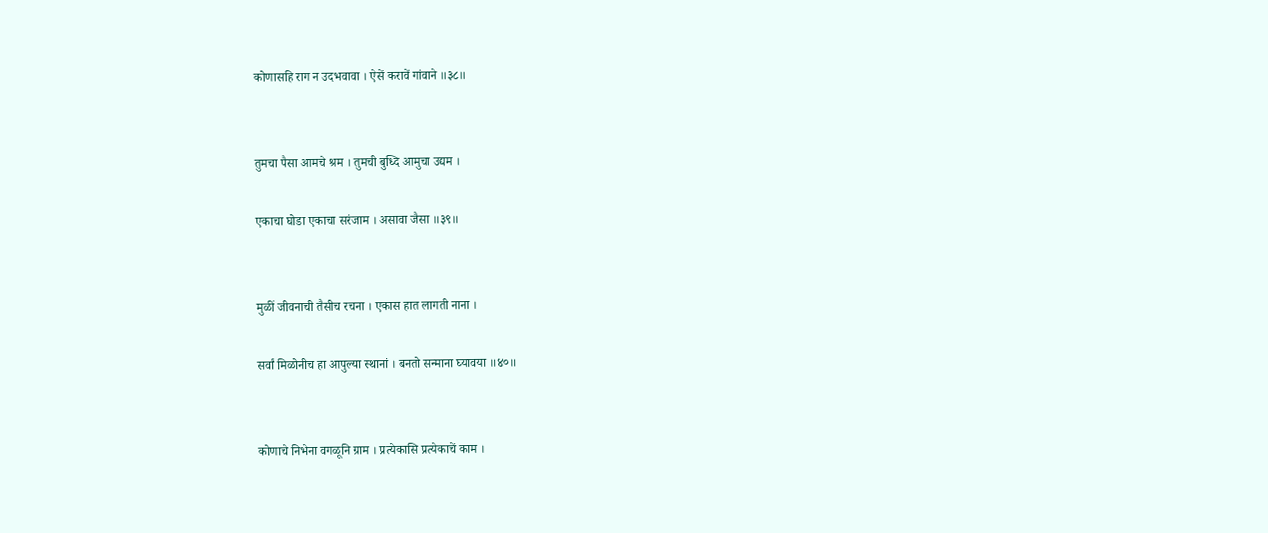कोणासहि राग न उदभवावा । ऐसें करावें गांवाने ॥३८॥


तुमचा पैसा आमचे श्रम । तुमची बुध्दि आमुचा उद्यम ।

एकाचा घोडा एकाचा सरंजाम । असावा जैसा ॥३९॥


मुळीं जीवनाची तैसीच रचना । एकास हात लागती नाना ।

सर्वां मिळोनीच हा आपुल्या स्थानां । बनतो सन्माना घ्यावया ॥४०॥


कोणाचे निभेना वगळूनि ग्राम । प्रत्येकासि प्रत्येकाचें काम ।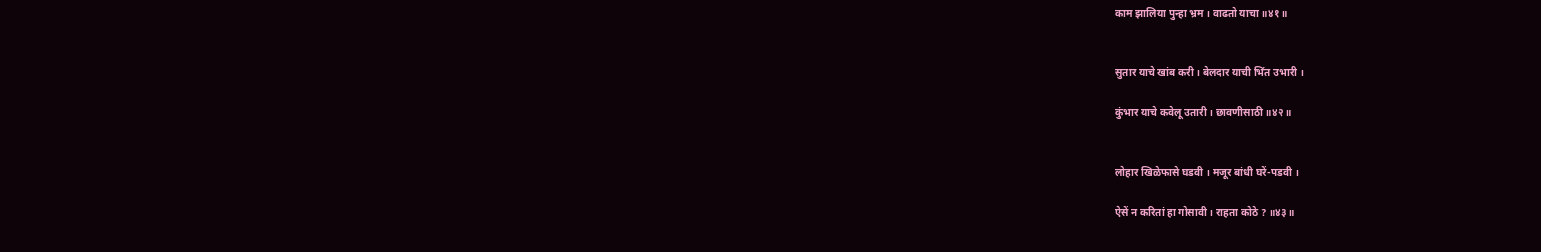काम झालिया पुन्हा भ्रम । वाढतो याचा ॥४१॥


सुतार याचे खांब करी । बेलदार याची भिंत उभारी ।

कुंभार याचे कवेलू उतारी । छावणीसाठी ॥४२॥


लोहार खिळेफासे घडवी । मजूर बांधी घरें-पडवी ।

ऐसें न करितां हा गोसावी । राहता कोठे ? ॥४३॥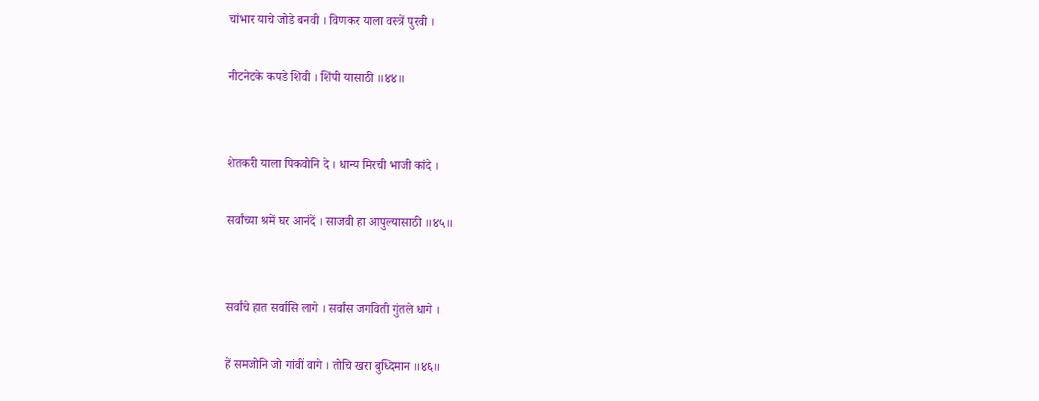चांभार याचे जोडे बनवी । विणकर याला वस्त्रें पुरवी ।

नीटनेटके कपडे शिवी । शिंपी यासाठी ॥४४॥


शेतकरी याला पिकवोनि दे । धान्य मिरची भाजी कांदे ।

सर्वांच्या श्रमें घर आनंदें । साजवी हा आपुल्यासाठी ॥४५॥


सर्वांचे हात सर्वासि लागे । सर्वांस जगविती गुंतले धागे ।

हें समजोनि जो गांवीं वागे । तोचि खरा बुध्दिमान ॥४६॥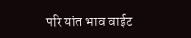परि यांत भाव वाईट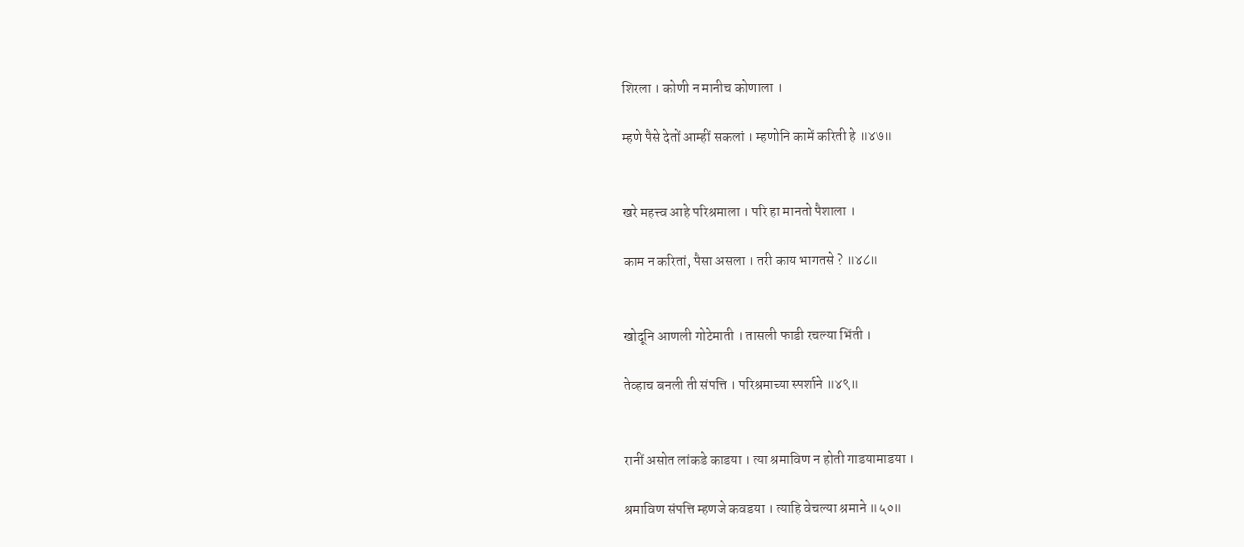शिरला । कोणी न मानीच कोणाला ।

म्हणे पैसे देतों आम्हीं सकलां । म्हणोनि कामें करिती हे ॥४७॥


खरे महत्त्व आहे परिश्रमाला । परि हा मानतो पैशाला ।

काम न करितां, पैसा असला । तरी काय भागतसे ? ॥४८॥


खोदूनि आणली गोटेमाती । तासली फाडी रचल्या भिंती ।

तेव्हाच बनली ती संपत्ति । परिश्रमाच्या स्पर्शाने ॥४९॥


रानीं असोत लांकडे काडया । त्या श्रमाविण न होती गाडयामाडया ।

श्रमाविण संपत्ति म्हणजे कवडया । त्याहि वेचल्या श्रमाने ॥५०॥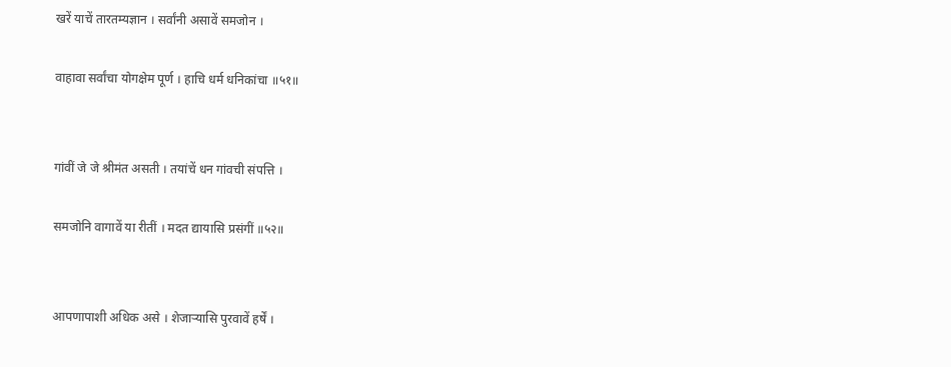खरें याचें तारतम्यज्ञान । सर्वांनी असावें समजोन ।

वाहावा सर्वांचा योगक्षेम पूर्ण । हाचि धर्म धनिकांचा ॥५१॥


गांवीं जे जे श्रीमंत असती । तयांचें धन गांवची संपत्ति ।

समजोनि वागावें या रीतीं । मदत द्यायासि प्रसंगीं ॥५२॥


आपणापाशी अधिक असे । शेजार्‍यासि पुरवावें हर्षें ।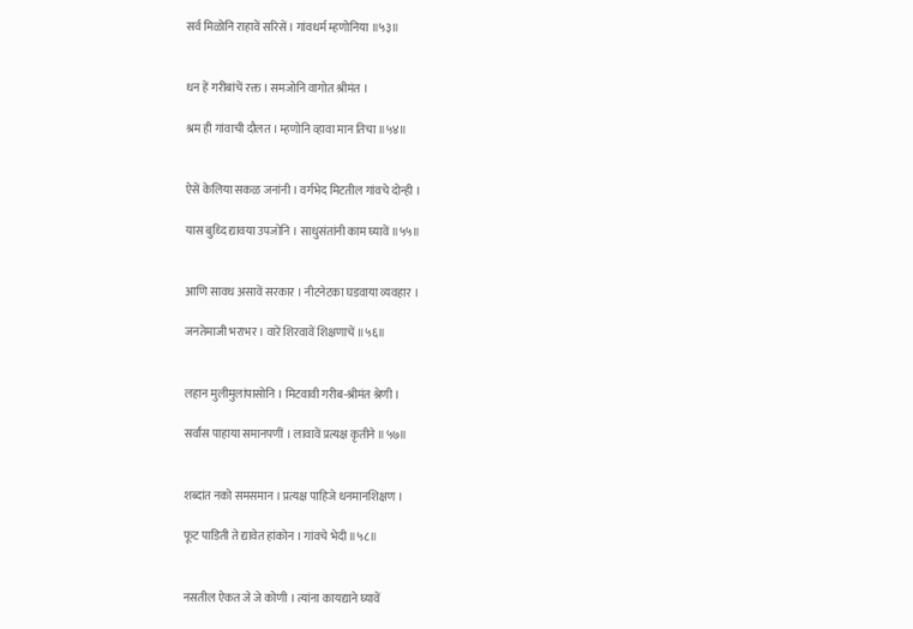सर्व मिळोनि राहावें सरिसें । गांवधर्म म्हणोनिया ॥५३॥


धन हें गरीबांचें रक्त । समजोनि वागोत श्रीमंत ।

श्रम ही गांवाची दौलत । म्हणोनि व्हावा मान तिचा ॥५४॥


ऐसें केलिया सकळ जनांनी । वर्गभेद मिटतील गांवचे दोन्ही ।

यास बुध्दि द्यावया उपजोनि । साधुसंतांनी काम घ्यावें ॥५५॥


आणि सावध असावें सरकार । नीटनेटका घडवाया व्यवहार ।

जनतेमाजी भराभर । वारें शिरवावें शिक्षणाचें ॥५६॥


लहान मुलीमुलांपासोनि । मिटवावी गरीब-श्रीमंत श्रेणी ।

सर्वांस पाहाया समानपणीं । लावावें प्रत्यक्ष कृतीने ॥५७॥


शब्दांत नको समसमान । प्रत्यक्ष पाहिजे धनमानशिक्षण ।

फूट पाडिती ते द्यावेत हांकोन । गांवचे भेदी ॥५८॥


नसतील ऐकत जे जे कोणी । त्यांना कायद्याने घ्यावें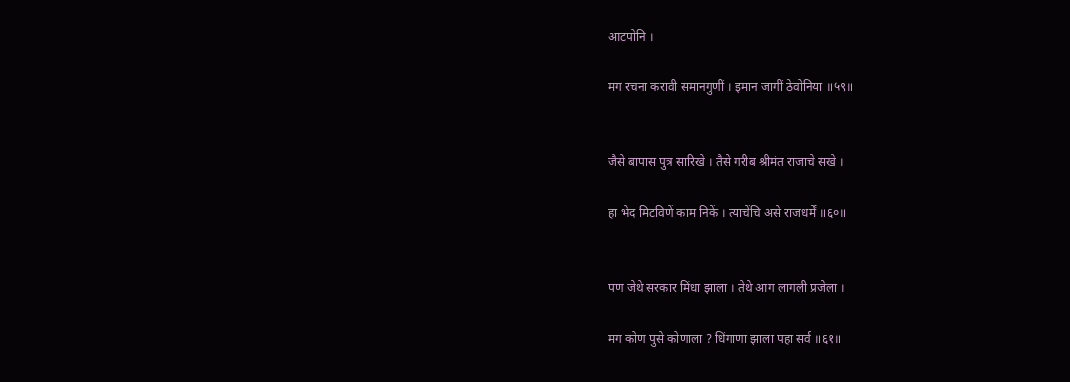आटपोनि ।

मग रचना करावी समानगुणीं । इमान जागीं ठेवोनिया ॥५९॥


जैसे बापास पुत्र सारिखे । तैसे गरीब श्रीमंत राजाचे सखे ।

हा भेद मिटविणें काम निकें । त्याचेंचि असे राजधर्में ॥६०॥


पण जेथे सरकार मिंधा झाला । तेथे आग लागली प्रजेला ।

मग कोण पुसे कोणाला ? धिंगाणा झाला पहा सर्व ॥६१॥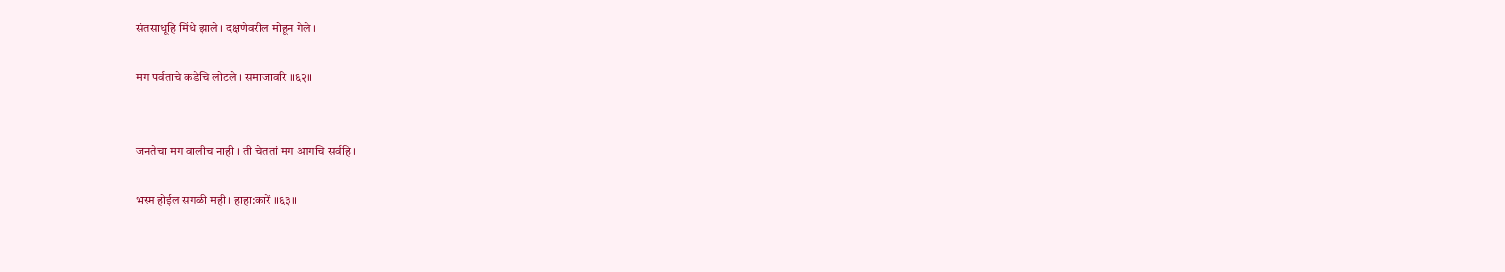संतसाधूहि मिंधे झाले । दक्षणेवरील मोहून गेले ।

मग पर्वताचे कडेचि लोटले । समाजावरि ॥६२॥


जनतेचा मग वालीच नाही । ती चेततां मग आगचि सर्वहि ।

भस्म होईल सगळी मही । हाहा:कारें ॥६३॥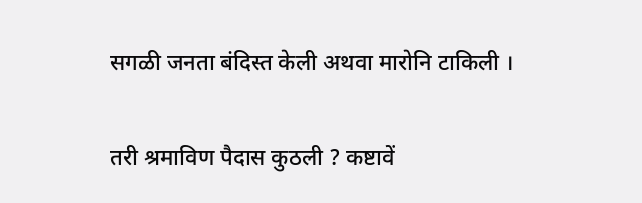सगळी जनता बंदिस्त केली अथवा मारोनि टाकिली ।

तरी श्रमाविण पैदास कुठली ? कष्टावें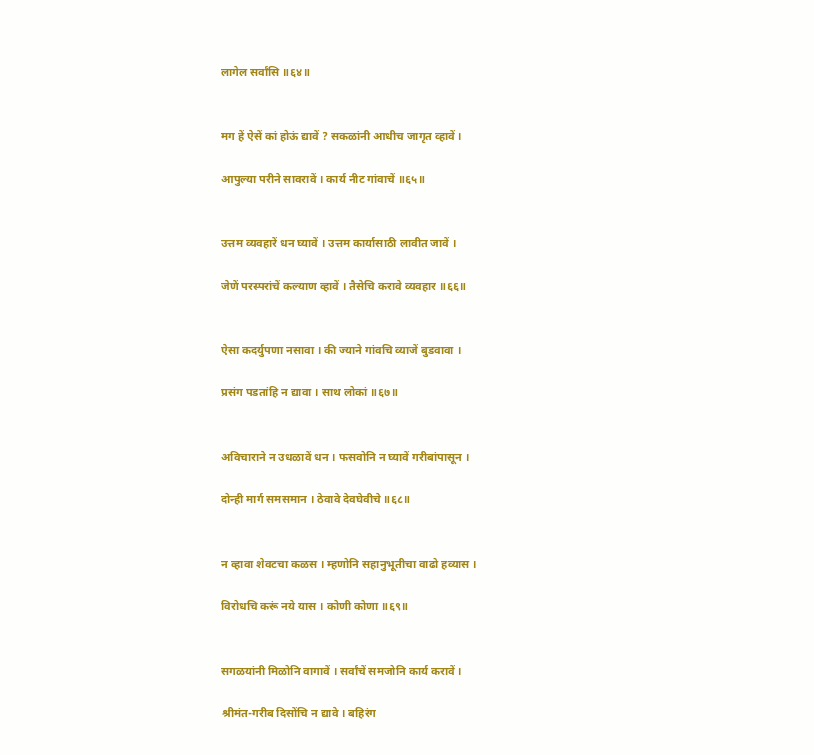लागेल सर्वांसि ॥६४॥


मग हें ऐसें कां होऊं द्यावें ? सकळांनी आधीच जागृत व्हावें ।

आपुल्या परीने सावरावें । कार्य नीट गांवाचें ॥६५॥


उत्तम व्यवहारें धन घ्यावें । उत्तम कार्यासाठी लावीत जावें ।

जेणें परस्परांचें कल्याण व्हावें । तैसेचि करावे व्यवहार ॥६६॥


ऐसा कदर्युपणा नसावा । की ज्याने गांवचि व्याजें बुडवावा ।

प्रसंग पडतांहि न द्यावा । साथ लोकां ॥६७॥


अविचाराने न उधळावें धन । फसवोनि न घ्यावें गरीबांपासून ।

दोन्ही मार्ग समसमान । ठेवावे देवघेवीचे ॥६८॥


न व्हावा शेवटचा कळस । म्हणोनि सहानुभूतीचा वाढो हव्यास ।

विरोधचि करूं नये यास । कोणी कोणा ॥६९॥


सगळयांनी मिळोनि वागावें । सर्वांचें समजोनि कार्य करावें ।

श्रीमंत-गरीब दिसोंचि न द्यावे । बहिरंग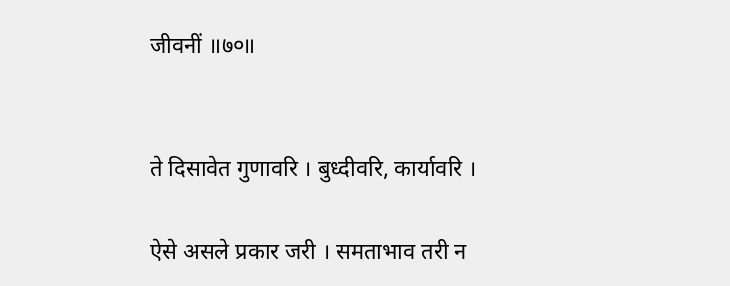जीवनीं ॥७०॥


ते दिसावेत गुणावरि । बुध्दीवरि, कार्यावरि ।

ऐसे असले प्रकार जरी । समताभाव तरी न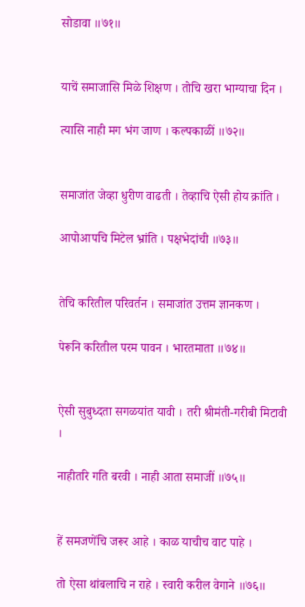सोडावा ॥७१॥


याचें समाजासि मिळे शिक्षण । तोचि खरा भाग्याचा दिन ।

त्यासि नाही मग भंग जाण । कल्पकाळीं ॥७२॥


समाजांत जेव्हा धुरीण वाढती । तेव्हाचि ऐसी होय क्रांति ।

आपोआपचि मिटेल भ्रांति । पक्षभेदांची ॥७३॥


तेचि करितील परिवर्तन । समाजांत उत्तम ज्ञानकण ।

पेरूनि करितील परम पावन । भारतमाता ॥७४॥


ऐसी सुबुध्दता सगळयांत यावी । तरी श्रीमंती-गरीबी मिटावी ।

नाहीतरि गति बरवी । नाही आता समाजीं ॥७५॥


हें समजणेंचि जरूर आहे । काळ याचीच वाट पाहे ।

तो ऐसा थांबलाचि न राहे । स्वारी करील वेगाने ॥७६॥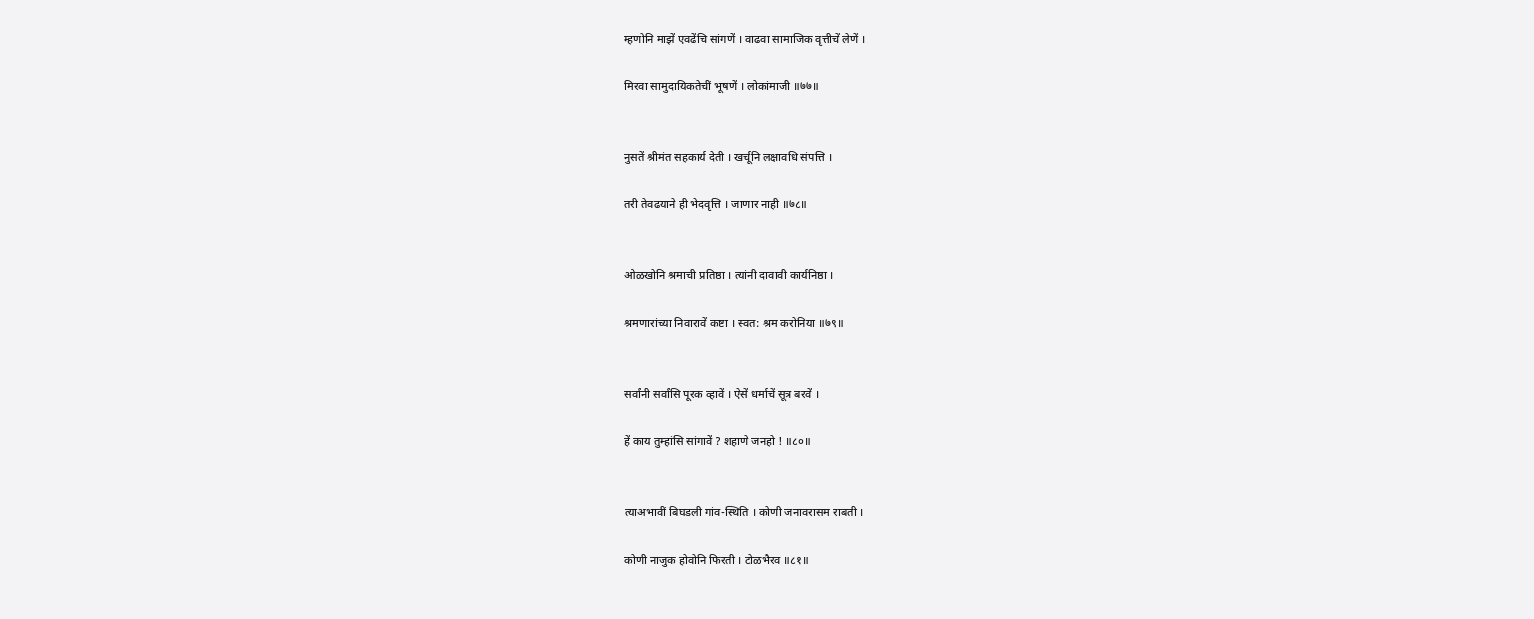म्हणोनि माझें एवढेंचि सांगणें । वाढवा सामाजिक वृत्तीचें लेणें ।

मिरवा सामुदायिकतेचीं भूषणें । लोकांमाजी ॥७७॥


नुसतें श्रीमंत सहकार्य देती । खर्चूनि लक्षावधि संपत्ति ।

तरी तेवढयाने ही भेदवृत्ति । जाणार नाही ॥७८॥


ओळखोनि श्रमाची प्रतिष्ठा । त्यांनी दावावी कार्यनिष्ठा ।

श्रमणारांच्या निवारावें कष्टा । स्वत: श्रम करोनिया ॥७९॥


सर्वांनी सर्वांसि पूरक व्हावें । ऐसें धर्माचें सूत्र बरवें ।

हें काय तुम्हांसि सांगावें ? शहाणे जनहो ! ॥८०॥


त्याअभावीं बिघडली गांव-स्थिति । कोणी जनावरासम राबती ।

कोणी नाजुक होवोनि फिरती । टोळभैरव ॥८१॥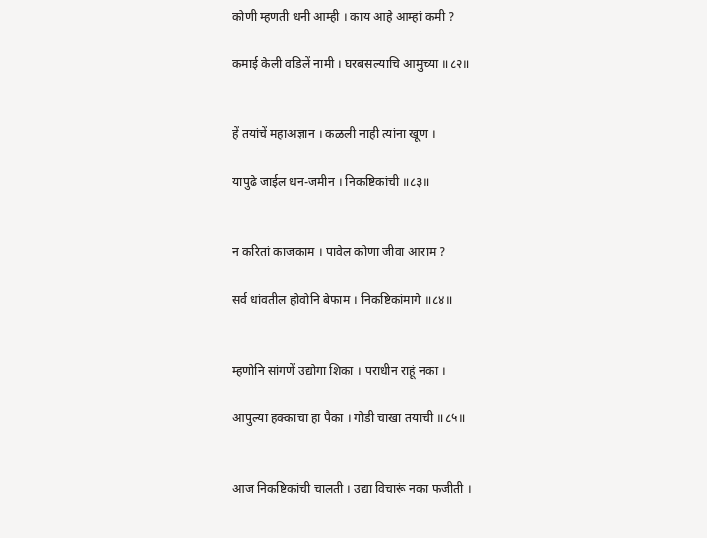कोणी म्हणती धनी आम्ही । काय आहे आम्हां कमी ?

कमाई केली वडिलें नामी । घरबसल्याचि आमुच्या ॥८२॥


हें तयांचें महाअज्ञान । कळली नाही त्यांना खूण ।

यापुढे जाईल धन-जमीन । निकष्टिकांची ॥८३॥


न करितां काजकाम । पावेल कोणा जीवा आराम ?

सर्व धांवतील होवोनि बेफाम । निकष्टिकांमागे ॥८४॥


म्हणोनि सांगणें उद्योगा शिका । पराधीन राहूं नका ।

आपुल्या हक्काचा हा पैका । गोडी चाखा तयाची ॥८५॥


आज निकष्टिकांची चालती । उद्या विचारूं नका फजीती ।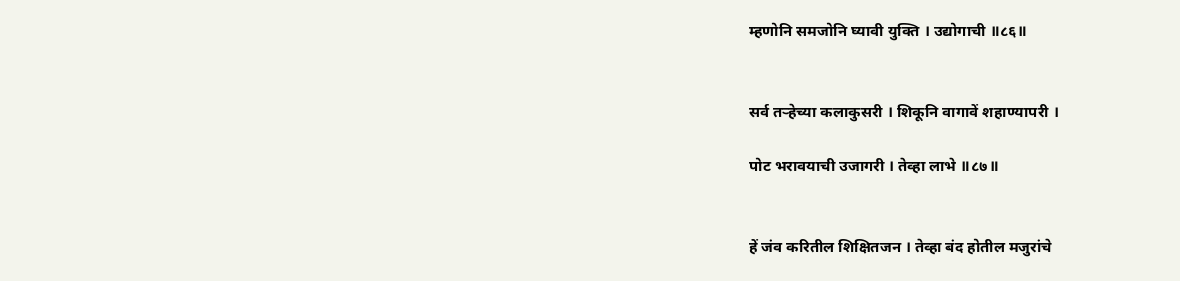म्हणोनि समजोनि घ्यावी युक्ति । उद्योगाची ॥८६॥


सर्व तर्‍हेच्या कलाकुसरी । शिकूनि वागावें शहाण्यापरी ।

पोट भरावयाची उजागरी । तेव्हा लाभे ॥८७॥


हें जंव करितील शिक्षितजन । तेव्हा बंद होतील मजुरांचे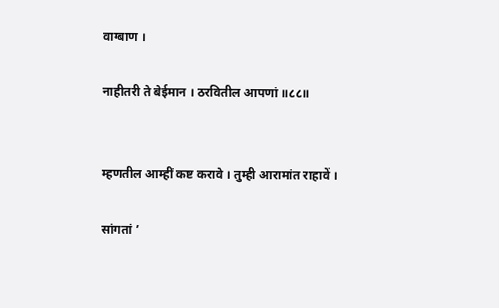वाग्बाण ।

नाहीतरी ते बेईमान । ठरवितील आपणां ॥८८॥


म्हणतील आम्हीं कष्ट करावे । तुम्ही आरामांत राहावें ।

सांगतां ’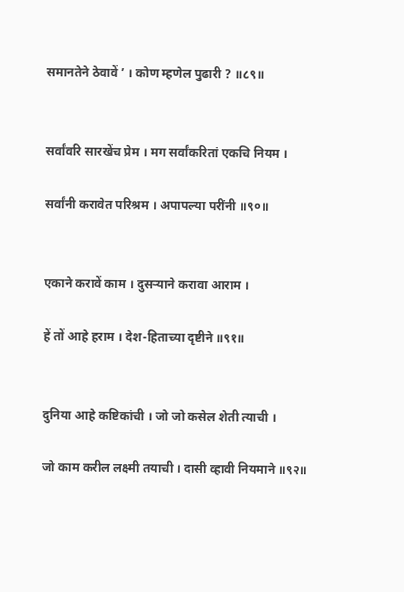समानतेने ठेवावें ’ । कोण म्हणेल पुढारी ? ॥८९॥


सर्वांवरि सारखेंच प्रेम । मग सर्वांकरितां एकचि नियम ।

सर्वांनी करावेत परिश्रम । अपापल्या परींनी ॥९०॥


एकाने करावें काम । दुसर्‍याने करावा आराम ।

हें तों आहे हराम । देश-हिताच्या दृष्टीने ॥९१॥


दुनिया आहे कष्टिकांची । जो जो कसेल शेती त्याची ।

जो काम करील लक्ष्मी तयाची । दासी व्हावी नियमाने ॥९२॥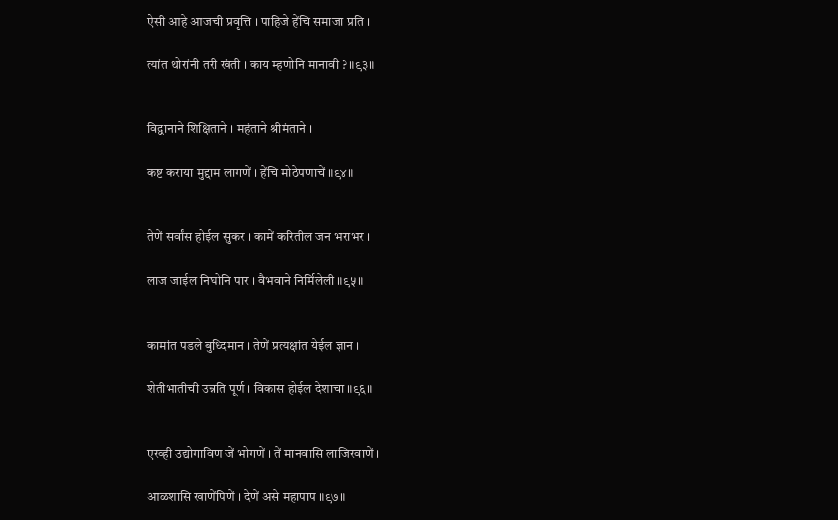ऐसी आहे आजची प्रवृत्ति । पाहिजे हेंचि समाजा प्रति ।

त्यांत थोरांनी तरी खंती । काय म्हणोनि मानावी ? ॥९३॥


विद्वानाने शिक्षिताने । महंताने श्रीमंताने ।

कष्ट कराया मुद्दाम लागणें । हेंचि मोठेपणाचें ॥९४॥


तेणें सर्वांस होईल सुकर । कामें करितील जन भराभर ।

लाज जाईल निघोनि पार । वैभवाने निर्मिलेली ॥९५॥


कामांत पडले बुध्दिमान । तेणें प्रत्यक्षांत येईल ज्ञान ।

शेतीभातीची उन्नति पूर्ण । विकास होईल देशाचा ॥९६॥


एरव्ही उद्योगाविण जें भोगणें । तें मानवासि लाजिरवाणें ।

आळशासि खाणेंपिणें । देणें असे महापाप ॥९७॥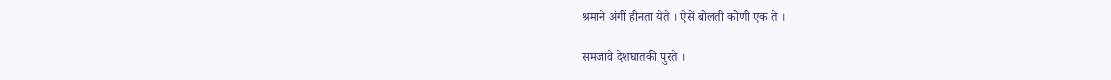श्रमाने अंगीं हीनता येते । ऐसें बोलती कोणी एक ते ।

समजावे देशघातकी पुरते ।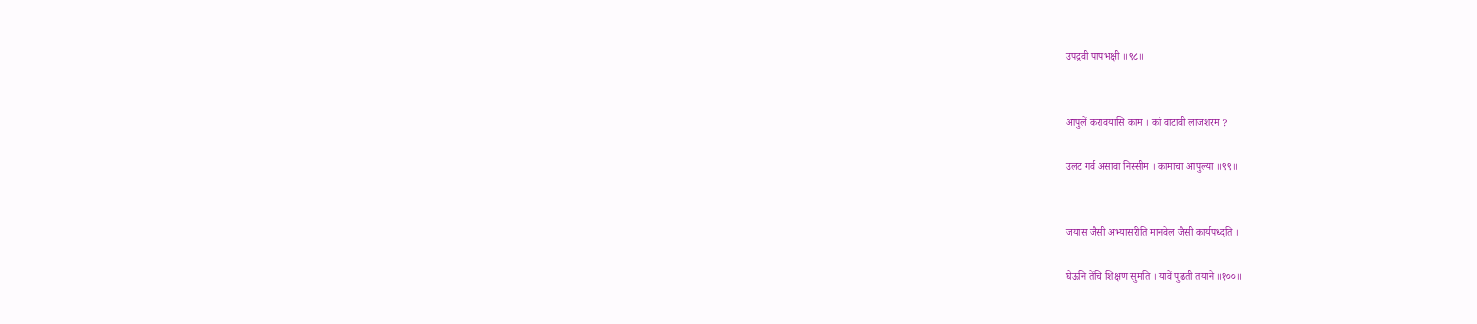उपद्रवी पापभक्षी ॥९८॥


आपुलें करावयासि काम । कां वाटावी लाजशरम ?

उलट गर्व असावा निस्सीम । कामाचा आपुल्या ॥९९॥


जयास जैसी अभ्यासरीति मानवेल जैसी कार्यपध्दति ।

घेऊनि तेंचि शिक्षण सुमति । यावें पुढती तयाने ॥१००॥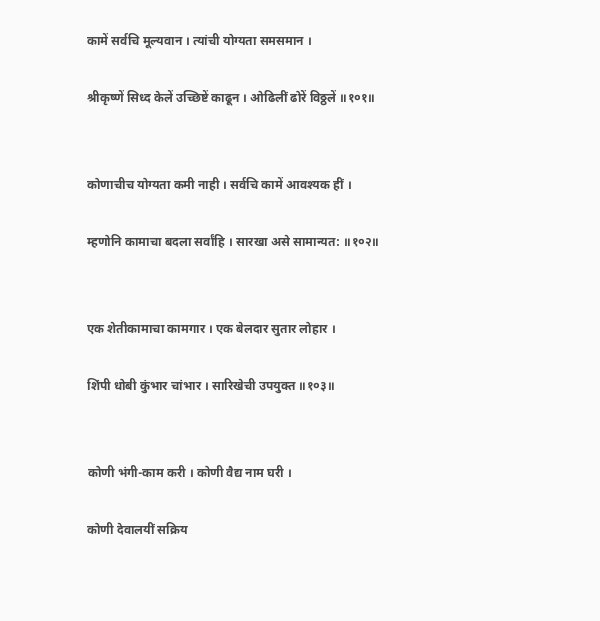कामें सर्वचि मूल्यवान । त्यांची योग्यता समसमान ।

श्रीकृष्णें सिध्द केलें उच्छिष्टें काढून । ओढिलीं ढोरें विठ्ठलें ॥१०१॥


कोणाचीच योग्यता कमी नाही । सर्वचि कामें आवश्यक हीं ।

म्हणोनि कामाचा बदला सर्वांहि । सारखा असे सामान्यत: ॥१०२॥


एक शेतीकामाचा कामगार । एक बेलदार सुतार लोहार ।

शिंपी धोबी कुंभार चांभार । सारिखेची उपयुक्त ॥१०३॥


कोणी भंगी-काम करी । कोणी वैद्य नाम घरी ।

कोणी देवालयीं सक्रिय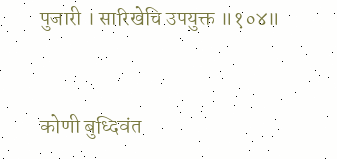पुजारी । सारिखेचि उपयुक्त ॥१०४॥


कोणी बुध्दिवंत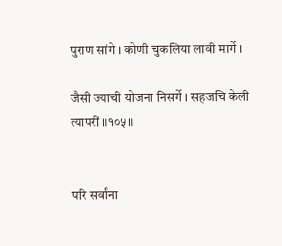पुराण सांगे । कोणी चुकलिया लावी मार्गे ।

जैसी ज्याची योजना निसर्गे । सहजचि केली त्यापरीं ॥१०५॥


परि सर्वांना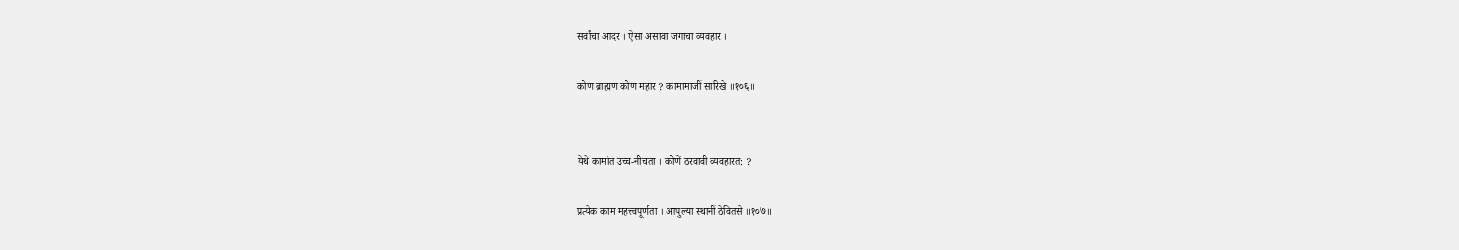सर्वांचा आदर । ऐसा असावा जगाचा व्यवहार ।

कोण ब्राह्मण कोण महार ? कामामाजीं सारिखे ॥१०६॥


येथे कामांत उच्च-नीचता । कोणें ठरवावी व्यवहारत: ?

प्रत्येक काम महत्त्वपूर्णता । आपुल्या स्थानीं ठेवितसे ॥१०७॥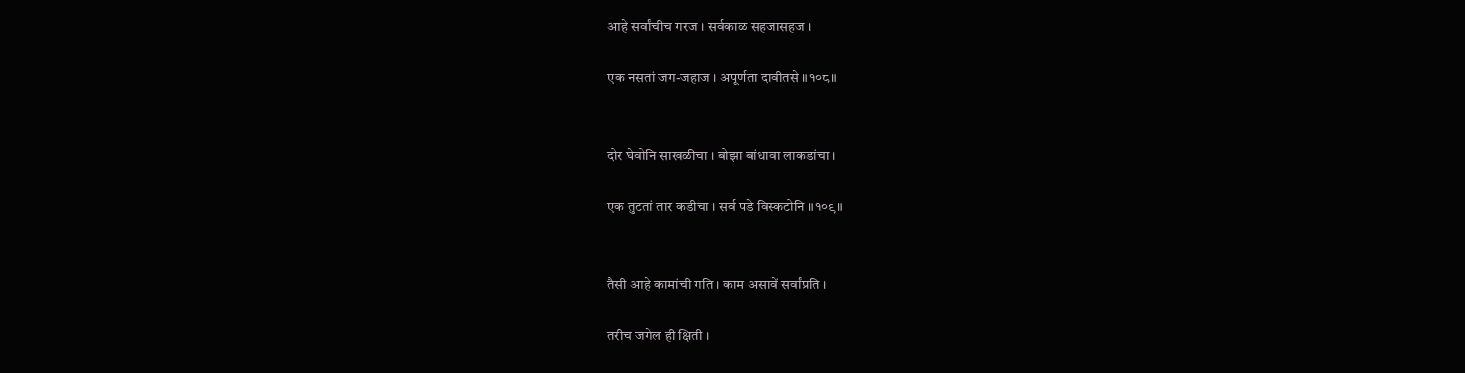आहे सर्वांचीच गरज । सर्वकाळ सहजासहज ।

एक नसतां जग-जहाज । अपूर्णता दावीतसे ॥१०८॥


दोर घेवोनि साखळीचा । बोझा बांधावा लाकडांचा ।

एक तुटतां तार कडीचा । सर्व पडे विस्कटोनि ॥१०९॥


तैसी आहे कामांची गति । काम असावें सर्वांप्रति ।

तरीच जगेल ही क्षिती ।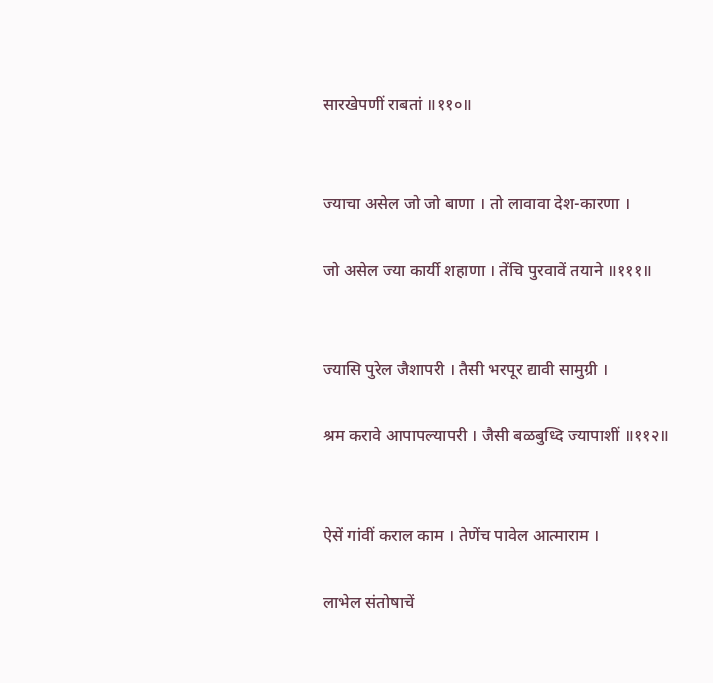सारखेपणीं राबतां ॥११०॥


ज्याचा असेल जो जो बाणा । तो लावावा देश-कारणा ।

जो असेल ज्या कार्यी शहाणा । तेंचि पुरवावें तयाने ॥१११॥


ज्यासि पुरेल जैशापरी । तैसी भरपूर द्यावी सामुग्री ।

श्रम करावे आपापल्यापरी । जैसी बळबुध्दि ज्यापाशीं ॥११२॥


ऐसें गांवीं कराल काम । तेणेंच पावेल आत्माराम ।

लाभेल संतोषाचें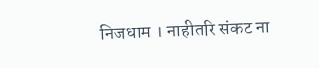निजधाम । नाहीतरि संकट ना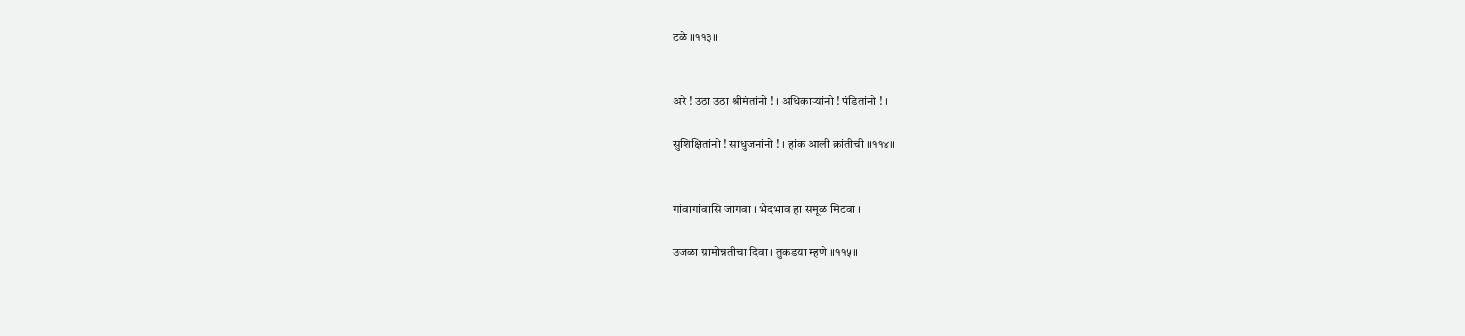टळे ॥११३॥


अरे ! उठा उठा श्रीमंतांनो ! । अधिकार्‍यांनो ! पंडितांनो ! ।

सुशिक्षितांनो ! साधुजनांनो ! । हांक आली क्रांतीची ॥११४॥


गांवागांवासि जागवा । भेदभाव हा समूळ मिटवा ।

उजळा ग्रामोन्नतीचा दिवा । तुकडया म्हणे ॥११५॥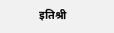इतिश्री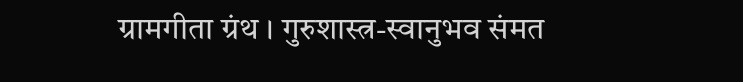ग्रामगीता ग्रंथ । गुरुशास्त्र-स्वानुभव संमत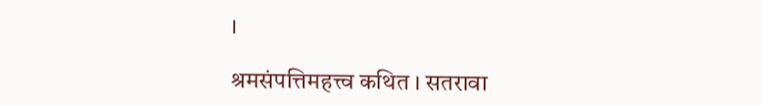।

श्रमसंपत्तिमहत्त्व कथित । सतरावा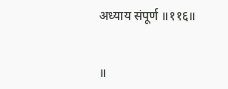अध्याय संपूर्ण ॥११६॥


॥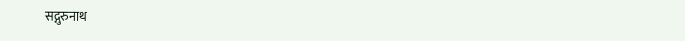सद्गुरुनाथ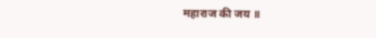महाराज की जय ॥